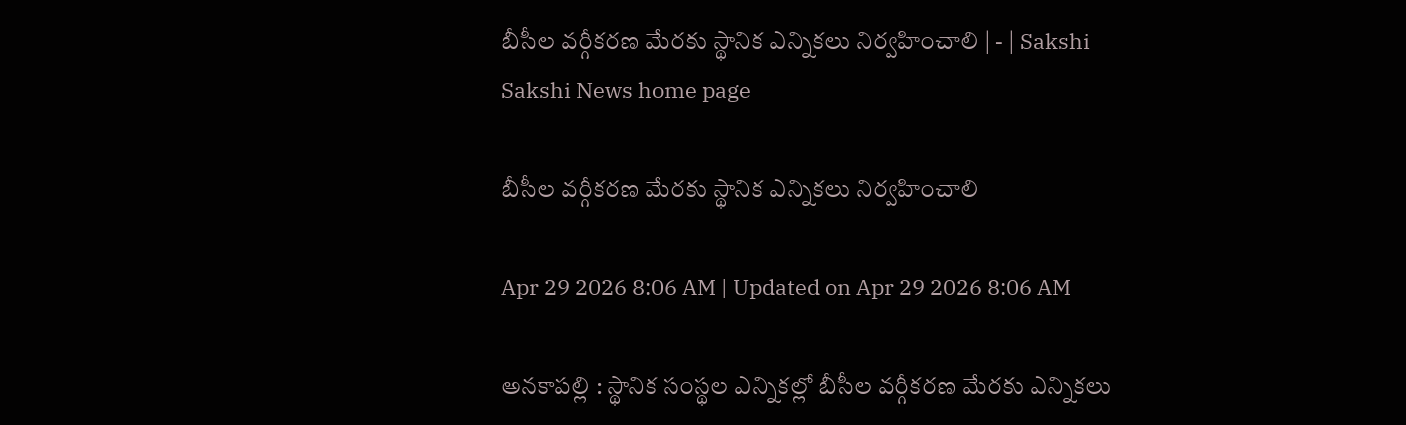బీసీల వర్గీకరణ మేరకు స్థానిక ఎన్నికలు నిర్వహించాలి | - | Sakshi
Sakshi News home page

బీసీల వర్గీకరణ మేరకు స్థానిక ఎన్నికలు నిర్వహించాలి

Apr 29 2026 8:06 AM | Updated on Apr 29 2026 8:06 AM

అనకాపల్లి : స్థానిక సంస్థల ఎన్నికల్లో బీసీల వర్గీకరణ మేరకు ఎన్నికలు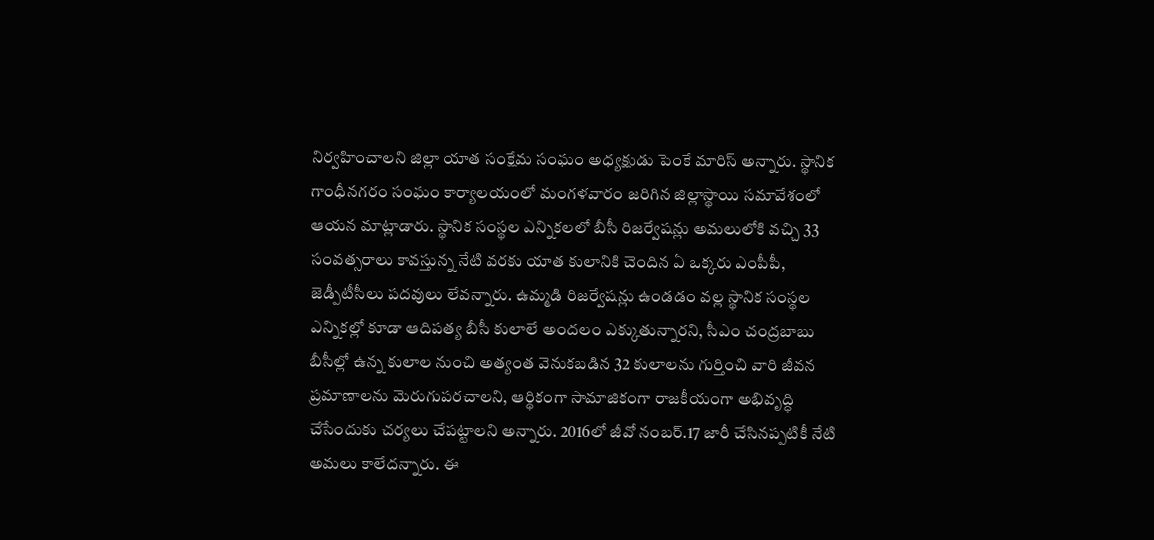నిర్వహించాలని జిల్లా యాత సంక్షేమ సంఘం అధ్యక్షుడు పెంకే మారిస్‌ అన్నారు. స్థానిక గాంధీనగరం సంఘం కార్యాలయంలో మంగళవారం జరిగిన జిల్లాస్థాయి సమావేశంలో ఆయన మాట్లాడారు. స్థానిక సంస్థల ఎన్నికలలో బీసీ రిజర్వేషన్లు అమలులోకి వచ్చి 33 సంవత్సరాలు కావస్తున్న నేటి వరకు యాత కులానికి చెందిన ఏ ఒక్కరు ఎంపీపీ, జెడ్పీటీసీలు పదవులు లేవన్నారు. ఉమ్మడి రిజర్వేషన్లు ఉండడం వల్ల స్థానిక సంస్థల ఎన్నికల్లో కూడా ఆదిపత్య బీసీ కులాలే అందలం ఎక్కుతున్నారని, సీఎం చంద్రబాబు బీసీల్లో ఉన్న కులాల నుంచి అత్యంత వెనుకబడిన 32 కులాలను గుర్తించి వారి జీవన ప్రమాణాలను మెరుగుపరచాలని, ఆర్థికంగా సామాజికంగా రాజకీయంగా అభివృద్ధి చేసేందుకు చర్యలు చేపట్టాలని అన్నారు. 2016లో జీవో నంబర్‌.17 జారీ చేసినప్పటికీ నేటి అమలు కాలేదన్నారు. ఈ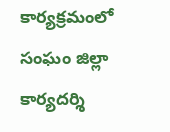కార్యక్రమంలో సంఘం జిల్లా కార్యదర్శి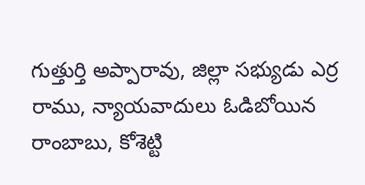గుత్తుర్తి అప్పారావు, జిల్లా సభ్యుడు ఎర్ర రాము, న్యాయవాదులు ఓడిబోయిన రాంబాబు, కోశెట్టి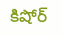కిషోర్‌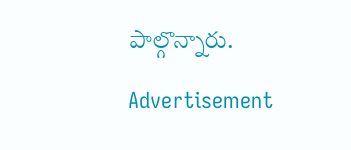పాల్గొన్నారు.

Advertisement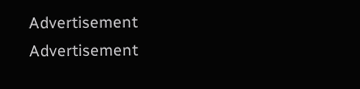Advertisement
Advertisement